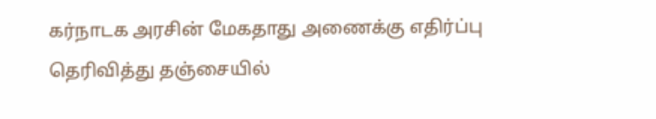கர்நாடக அரசின் மேகதாது அணைக்கு எதிர்ப்பு தெரிவித்து தஞ்சையில்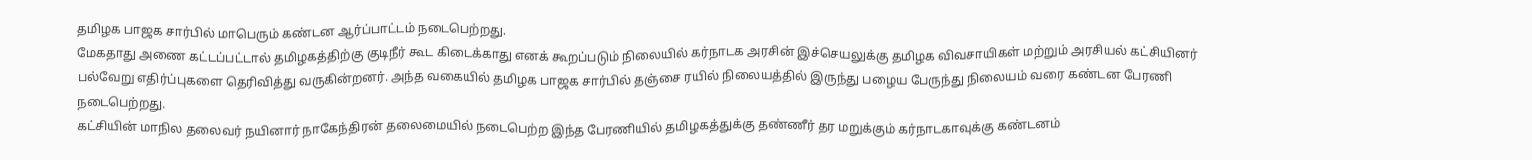தமிழக பாஜக சார்பில் மாபெரும் கண்டன ஆர்ப்பாட்டம் நடைபெற்றது.
மேகதாது அணை கட்டப்பட்டால் தமிழகத்திற்கு குடிநீர் கூட கிடைக்காது எனக் கூறப்படும் நிலையில் கர்நாடக அரசின் இச்செயலுக்கு தமிழக விவசாயிகள் மற்றும் அரசியல் கட்சியினர் பல்வேறு எதிர்ப்புகளை தெரிவித்து வருகின்றனர். அந்த வகையில் தமிழக பாஜக சார்பில் தஞ்சை ரயில் நிலையத்தில் இருந்து பழைய பேருந்து நிலையம் வரை கண்டன பேரணி நடைபெற்றது.
கட்சியின் மாநில தலைவர் நயினார் நாகேந்திரன் தலைமையில் நடைபெற்ற இந்த பேரணியில் தமிழகத்துக்கு தண்ணீர் தர மறுக்கும் கர்நாடகாவுக்கு கண்டனம்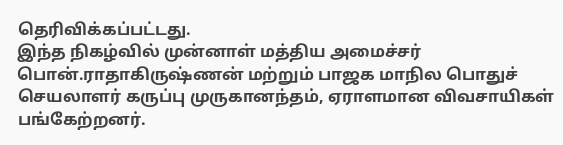தெரிவிக்கப்பட்டது.
இந்த நிகழ்வில் முன்னாள் மத்திய அமைச்சர் பொன்.ராதாகிருஷ்ணன் மற்றும் பாஜக மாநில பொதுச் செயலாளர் கருப்பு முருகானந்தம், ஏராளமான விவசாயிகள் பங்கேற்றனர்.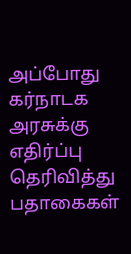அப்போது கர்நாடக அரசுக்கு எதிர்ப்பு தெரிவித்து பதாகைகள்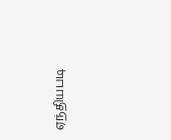ஏந்தியபடி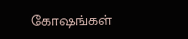கோஷங்கள்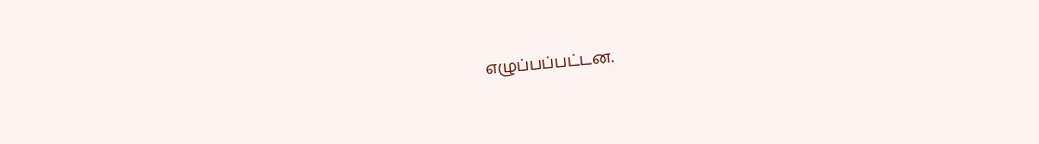எழுப்பப்பட்டன.